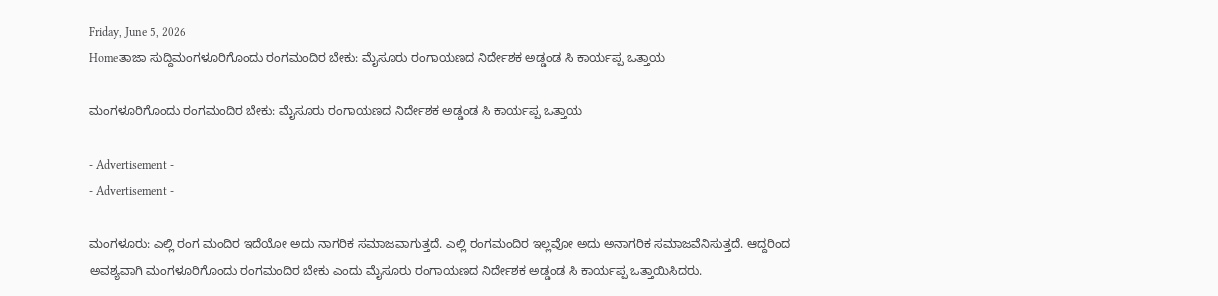Friday, June 5, 2026
Homeತಾಜಾ ಸುದ್ದಿಮಂಗಳೂರಿಗೊಂದು ರಂಗಮಂದಿರ ಬೇಕು: ಮೈಸೂರು ರಂಗಾಯಣದ ನಿರ್ದೇಶಕ ಅಡ್ಡಂಡ ಸಿ ಕಾರ್ಯಪ್ಪ ಒತ್ತಾಯ

ಮಂಗಳೂರಿಗೊಂದು ರಂಗಮಂದಿರ ಬೇಕು: ಮೈಸೂರು ರಂಗಾಯಣದ ನಿರ್ದೇಶಕ ಅಡ್ಡಂಡ ಸಿ ಕಾರ್ಯಪ್ಪ ಒತ್ತಾಯ

- Advertisement -
- Advertisement -

ಮಂಗಳೂರು: ಎಲ್ಲಿ ರಂಗ ಮಂದಿರ ಇದೆಯೋ ಅದು ನಾಗರಿಕ ಸಮಾಜವಾಗುತ್ತದೆ. ಎಲ್ಲಿ ರಂಗಮಂದಿರ ಇಲ್ಲವೋ ಅದು ಅನಾಗರಿಕ ಸಮಾಜವೆನಿಸುತ್ತದೆ. ಆದ್ದರಿಂದ ಅವಶ್ಯವಾಗಿ ಮಂಗಳೂರಿಗೊಂದು ರಂಗಮಂದಿರ ಬೇಕು ಎಂದು ಮೈಸೂರು ರಂಗಾಯಣದ ನಿರ್ದೇಶಕ ಅಡ್ಡಂಡ ಸಿ ಕಾರ್ಯಪ್ಪ ಒತ್ತಾಯಿಸಿದರು.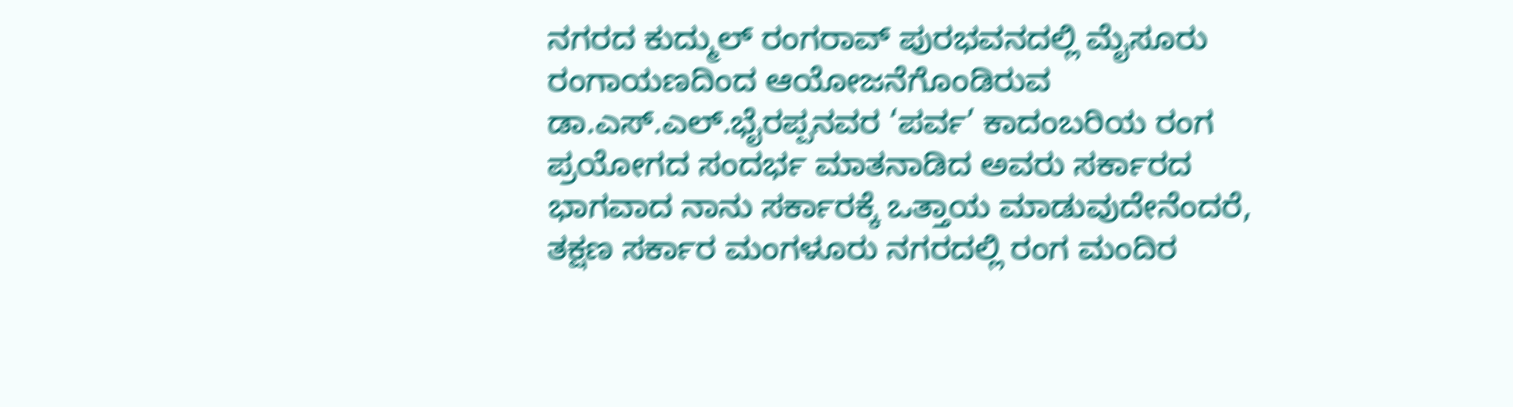ನಗರದ ಕುದ್ಮುಲ್ ರಂಗರಾವ್ ಪುರಭವನದಲ್ಲಿ ಮೈಸೂರು ರಂಗಾಯಣದಿಂದ ಆಯೋಜನೆಗೊಂಡಿರುವ ಡಾ.ಎಸ್.ಎಲ್.ಭೈರಪ್ಪನವರ ‘ಪರ್ವ’ ಕಾದಂಬರಿಯ ರಂಗ ಪ್ರಯೋಗದ ಸಂದರ್ಭ ಮಾತನಾಡಿದ ಅವರು ಸರ್ಕಾರದ ಭಾಗವಾದ ನಾನು ಸರ್ಕಾರಕ್ಕೆ ಒತ್ತಾಯ ಮಾಡುವುದೇನೆಂದರೆ, ತಕ್ಷಣ ಸರ್ಕಾರ ಮಂಗಳೂರು ನಗರದಲ್ಲಿ ರಂಗ ಮಂದಿರ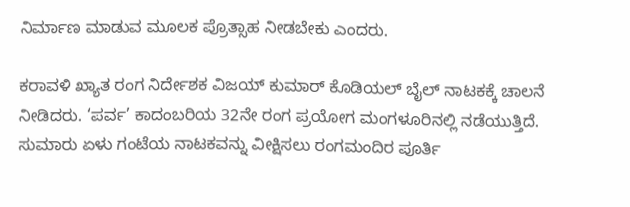ನಿರ್ಮಾಣ ಮಾಡುವ ಮೂಲಕ ಪ್ರೊತ್ಸಾಹ ನೀಡಬೇಕು ಎಂದರು.

ಕರಾವಳಿ ಖ್ಯಾತ ರಂಗ ನಿರ್ದೇಶಕ ವಿಜಯ್ ಕುಮಾರ್ ಕೊಡಿಯಲ್ ಬೈಲ್ ನಾಟಕಕ್ಕೆ ಚಾಲನೆ ನೀಡಿದರು. ‘ಪರ್ವ’ ಕಾದಂಬರಿಯ 32ನೇ ರಂಗ ಪ್ರಯೋಗ ಮಂಗಳೂರಿನಲ್ಲಿ ನಡೆಯುತ್ತಿದೆ. ಸುಮಾರು ಏಳು ಗಂಟೆಯ ನಾಟಕವನ್ನು ವೀಕ್ಷಿಸಲು ರಂಗಮಂದಿರ ಪೂರ್ತಿ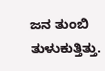ಜನ ತುಂಬಿ ತುಳುಕುತ್ತಿತ್ತು.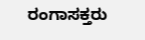ರಂಗಾಸಕ್ತರು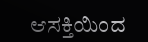ಆಸಕ್ತಿಯಿಂದ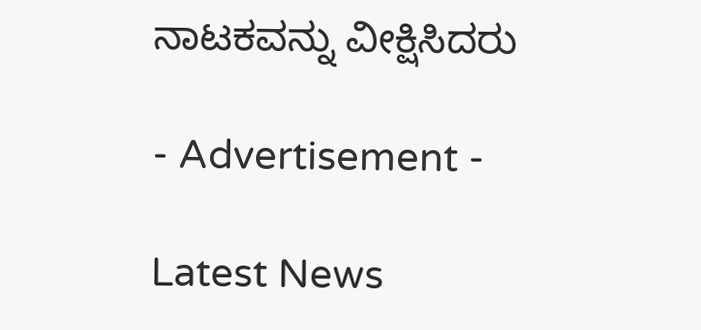ನಾಟಕವನ್ನು ವೀಕ್ಷಿಸಿದರು

- Advertisement -

Latest News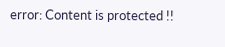error: Content is protected !!